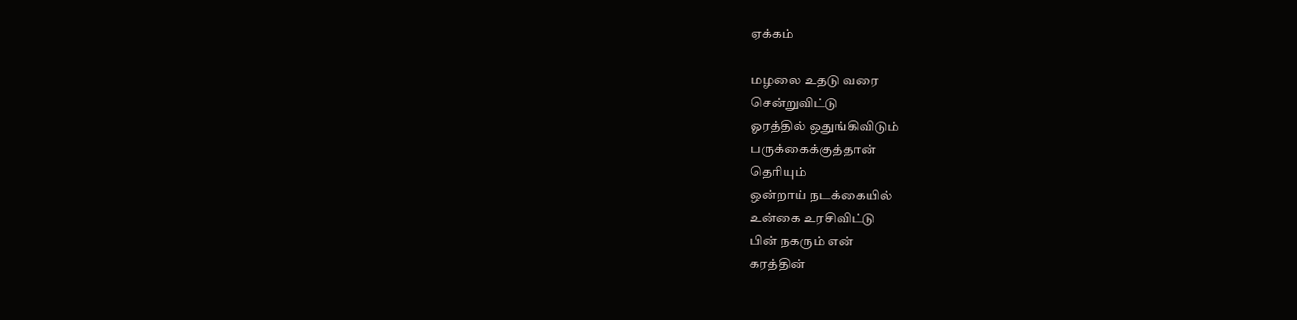ஏக்கம்

மழலை உதடு வரை
சென்றுவிட்டு
ஓரத்தில் ஒதுங்கிவிடும்
பருக்கைக்குத்தான்
தெரியும்
ஒன்றாய் நடக்கையில்
உன்கை உரசிவிட்டு
பின் நகரும் என்
கரத்தின்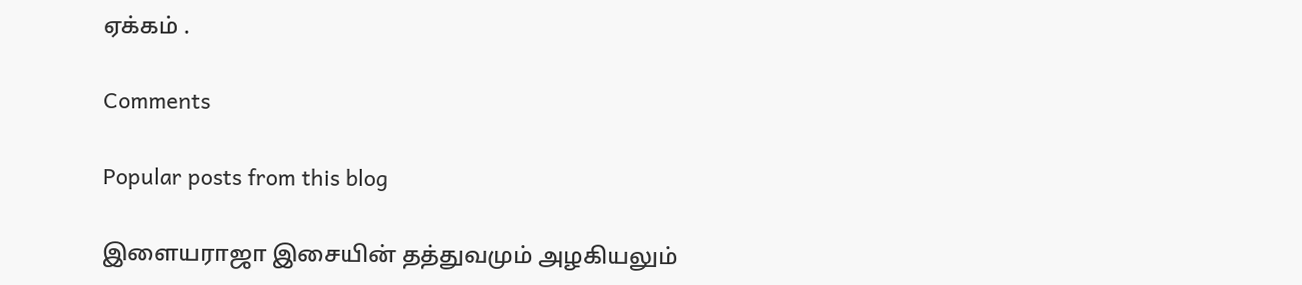ஏக்கம் .

Comments

Popular posts from this blog

இளையராஜா இசையின் தத்துவமும் அழகியலும்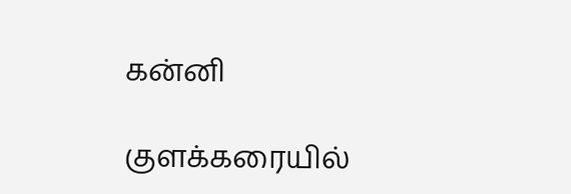கன்னி

குளக்கரையில்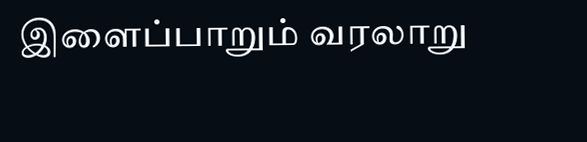இளைப்பாறும் வரலாறு